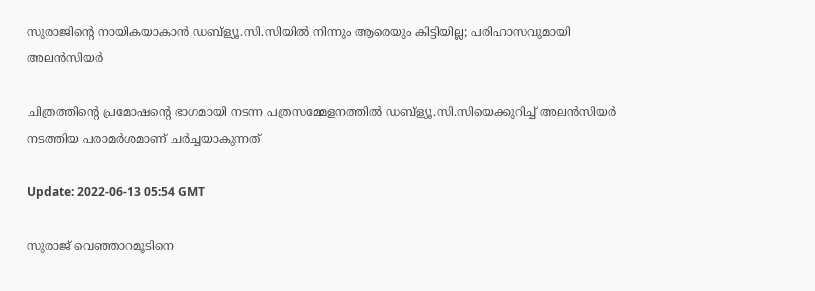സുരാജിന്‍റെ നായികയാകാന്‍ ഡബ്ള്യൂ.സി.സിയില്‍ നിന്നും ആരെയും കിട്ടിയില്ല; പരിഹാസവുമായി അലന്‍സിയര്‍

ചിത്രത്തിന്‍റെ പ്രമോഷന്‍റെ ഭാഗമായി നടന്ന പത്രസമ്മേളനത്തില്‍ ഡബ്ള്യൂ.സി.സിയെക്കുറിച്ച് അലന്‍സിയര്‍ നടത്തിയ പരാമര്‍ശമാണ് ചര്‍ച്ചയാകുന്നത്

Update: 2022-06-13 05:54 GMT

സുരാജ് വെഞ്ഞാറമൂടിനെ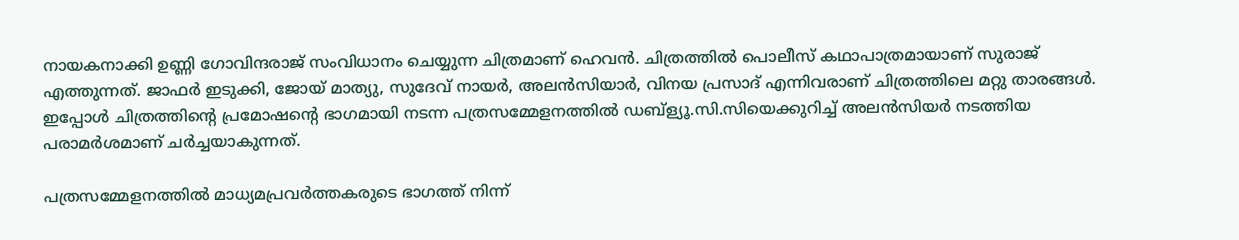നായകനാക്കി ഉണ്ണി ഗോവിന്ദരാജ് സംവിധാനം ചെയ്യുന്ന ചിത്രമാണ് ഹെവൻ. ചിത്രത്തിൽ പൊലീസ് കഥാപാത്രമായാണ് സുരാജ് എത്തുന്നത്. ജാഫർ ഇടുക്കി, ജോയ് മാത്യു, സുദേവ് നായർ, അലൻസിയാർ, വിനയ പ്രസാദ് എന്നിവരാണ് ചിത്രത്തിലെ മറ്റു താരങ്ങള്‍. ഇപ്പോള്‍ ചിത്രത്തിന്‍റെ പ്രമോഷന്‍റെ ഭാഗമായി നടന്ന പത്രസമ്മേളനത്തില്‍ ഡബ്ള്യൂ.സി.സിയെക്കുറിച്ച് അലന്‍സിയര്‍ നടത്തിയ പരാമര്‍ശമാണ് ചര്‍ച്ചയാകുന്നത്.

പത്രസമ്മേളനത്തില്‍ മാധ്യമപ്രവർത്തകരുടെ ഭാഗത്ത് നിന്ന്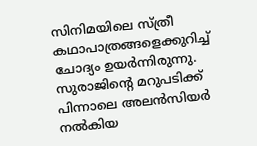സിനിമയിലെ സ്ത്രീ കഥാപാത്രങ്ങളെക്കുറിച്ച് ചോദ്യം ഉയർന്നിരുന്നു. സുരാജിന്‍റെ മറുപടിക്ക് പിന്നാലെ അലന്‍സിയര്‍ നല്‍കിയ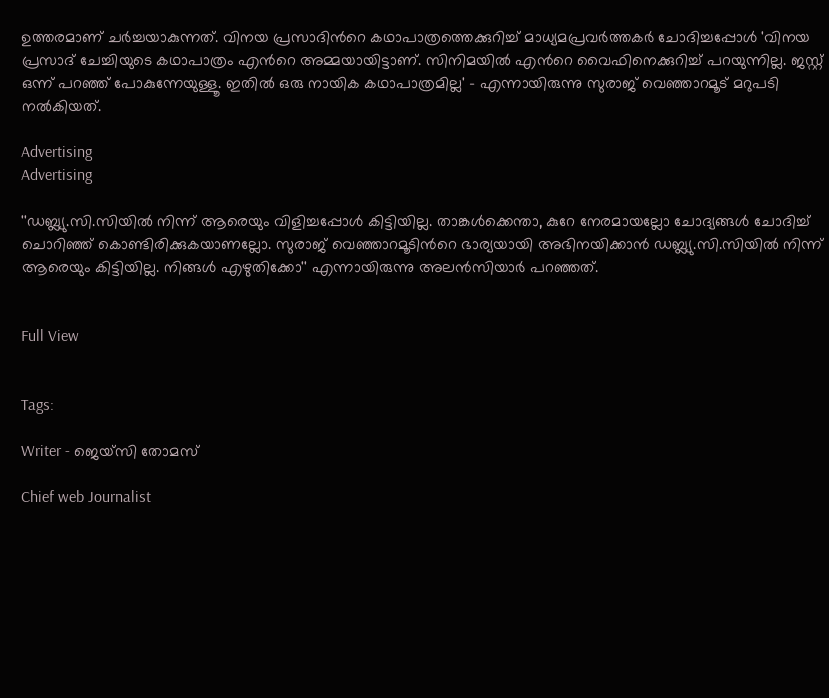ഉത്തരമാണ് ചര്‍ച്ചയാകുന്നത്. വിനയ പ്രസാദിന്‍റെ കഥാപാത്രത്തെക്കുറിച്ച് മാധ്യമപ്രവർത്തകർ ചോദിച്ചപ്പോൾ 'വിനയ പ്രസാദ് ചേച്ചിയുടെ കഥാപാത്രം എന്‍റെ അമ്മയായിട്ടാണ്. സിനിമയിൽ എന്‍റെ വൈഫിനെക്കുറിച്ച് പറയുന്നില്ല. ജസ്റ്റ് ഒന്ന് പറഞ്ഞ് പോകുന്നേയുള്ളൂ. ഇതിൽ ഒരു നായിക കഥാപാത്രമില്ല' – എന്നായിരുന്നു സുരാജ് വെഞ്ഞാറമൂട് മറുപടി നൽകിയത്.

Advertising
Advertising

''ഡബ്ല്യു.സി.സിയിൽ നിന്ന് ആരെയും വിളിച്ചപ്പോൾ കിട്ടിയില്ല. താങ്കൾക്കെന്താ, കുറേ നേരമായല്ലോ ചോദ്യങ്ങൾ ചോദിച്ച് ചൊറിഞ്ഞ് കൊണ്ടിരിക്കുകയാണല്ലോ. സുരാജ് വെഞ്ഞാറമൂടിന്‍റെ ഭാര്യയായി അഭിനയിക്കാൻ ഡബ്ല്യു.സി.സിയിൽ നിന്ന് ആരെയും കിട്ടിയില്ല. നിങ്ങൾ എഴുതിക്കോ'' എന്നായിരുന്നു അലൻസിയാർ പറഞ്ഞത്.


Full View


Tags:

Writer - ജെയ്സി തോമസ്

Chief web Journalist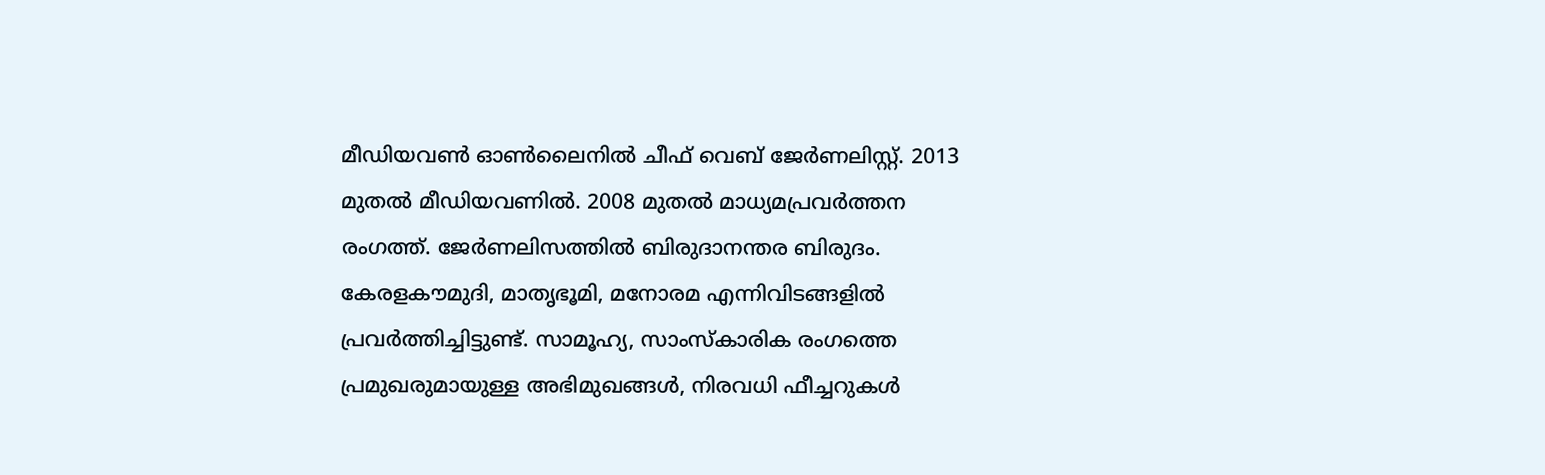മീഡിയവൺ ഓൺലൈനിൽ ചീഫ് വെബ് ജേർണലിസ്റ്റ്. 2013 മുതൽ മീഡിയവണിൽ. 2008 മുതൽ മാധ്യമപ്രവർത്തന രംഗത്ത്. ജേർണലിസത്തിൽ ബിരുദാനന്തര ബിരുദം. കേരളകൗമുദി, മാതൃഭൂമി, മനോരമ എന്നിവിടങ്ങളിൽ പ്രവർത്തിച്ചിട്ടുണ്ട്. സാമൂഹ്യ, സാംസ്‌കാരിക രംഗത്തെ പ്രമുഖരുമായുള്ള അഭിമുഖങ്ങൾ, നിരവധി ഫീച്ചറുകൾ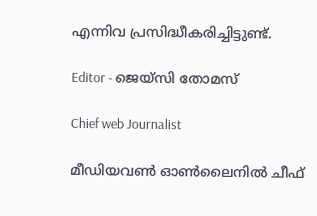എന്നിവ പ്രസിദ്ധീകരിച്ചിട്ടുണ്ട്.

Editor - ജെയ്സി തോമസ്

Chief web Journalist

മീഡിയവൺ ഓൺലൈനിൽ ചീഫ്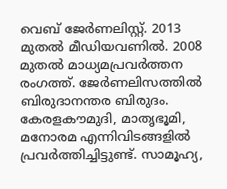വെബ് ജേർണലിസ്റ്റ്. 2013 മുതൽ മീഡിയവണിൽ. 2008 മുതൽ മാധ്യമപ്രവർത്തന രംഗത്ത്. ജേർണലിസത്തിൽ ബിരുദാനന്തര ബിരുദം. കേരളകൗമുദി, മാതൃഭൂമി, മനോരമ എന്നിവിടങ്ങളിൽ പ്രവർത്തിച്ചിട്ടുണ്ട്. സാമൂഹ്യ,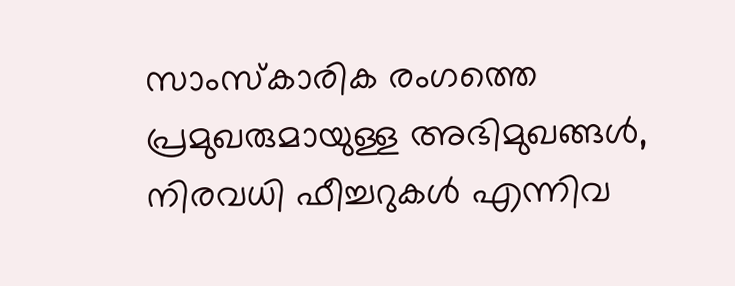സാംസ്‌കാരിക രംഗത്തെ പ്രമുഖരുമായുള്ള അഭിമുഖങ്ങൾ, നിരവധി ഫീച്ചറുകൾ എന്നിവ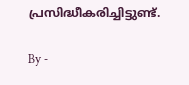പ്രസിദ്ധീകരിച്ചിട്ടുണ്ട്.

By -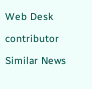Web Desk

contributor

Similar News